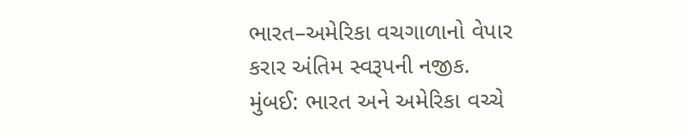ભારત–અમેરિકા વચગાળાનો વેપાર કરાર અંતિમ સ્વરૂપની નજીક.
મુંબઈ: ભારત અને અમેરિકા વચ્ચે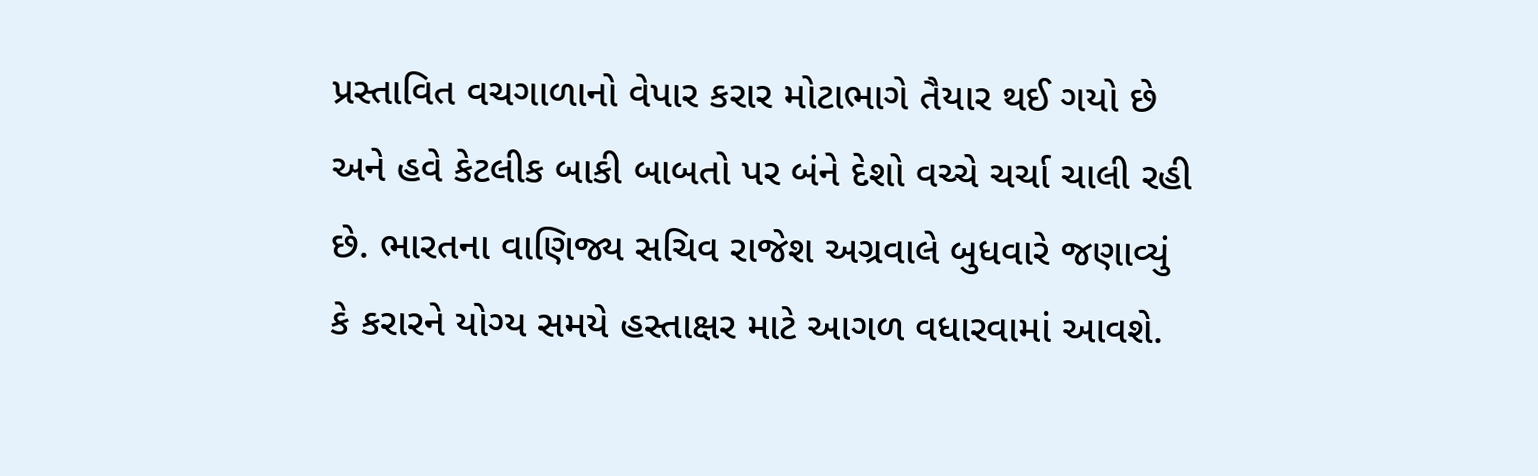પ્રસ્તાવિત વચગાળાનો વેપાર કરાર મોટાભાગે તૈયાર થઈ ગયો છે અને હવે કેટલીક બાકી બાબતો પર બંને દેશો વચ્ચે ચર્ચા ચાલી રહી છે. ભારતના વાણિજ્ય સચિવ રાજેશ અગ્રવાલે બુધવારે જણાવ્યું કે કરારને યોગ્ય સમયે હસ્તાક્ષર માટે આગળ વધારવામાં આવશે.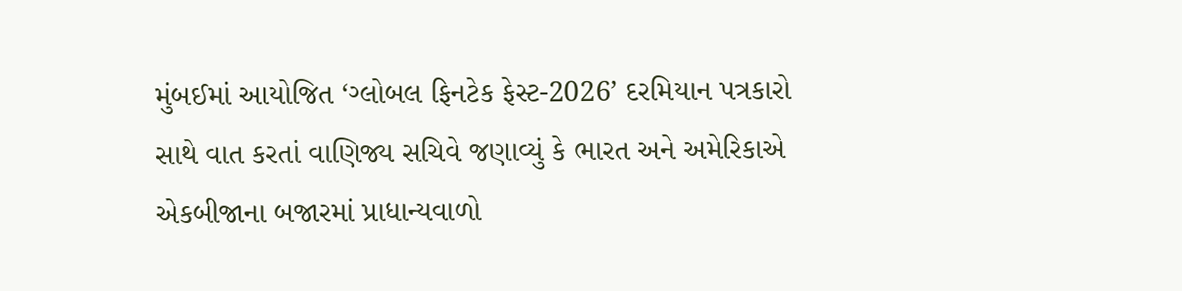મુંબઈમાં આયોજિત ‘ગ્લોબલ ફિનટેક ફેસ્ટ-2026’ દરમિયાન પત્રકારો સાથે વાત કરતાં વાણિજ્ય સચિવે જણાવ્યું કે ભારત અને અમેરિકાએ એકબીજાના બજારમાં પ્રાધાન્યવાળો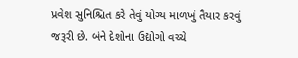પ્રવેશ સુનિશ્ચિત કરે તેવું યોગ્ય માળખું તૈયાર કરવું જરૂરી છે. બંને દેશોના ઉદ્યોગો વચ્ચે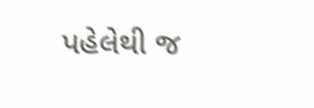પહેલેથી જ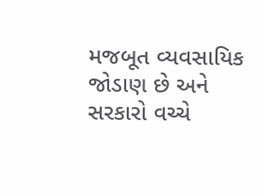મજબૂત વ્યવસાયિક જોડાણ છે અને સરકારો વચ્ચે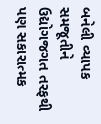બનેલી વ્યાપક સમજૂતીને ઉદ્યોગજગત તરફથી પણ સકારાત્મક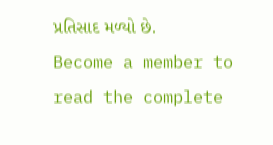પ્રતિસાદ મળ્યો છે.
Become a member to read the complete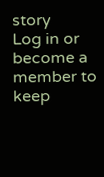story
Log in or become a member to keep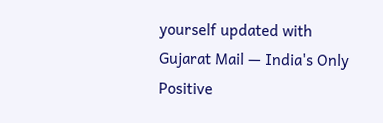yourself updated with Gujarat Mail — India's Only Positive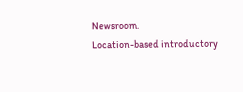Newsroom.
Location-based introductory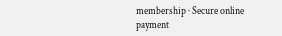membership · Secure online payment